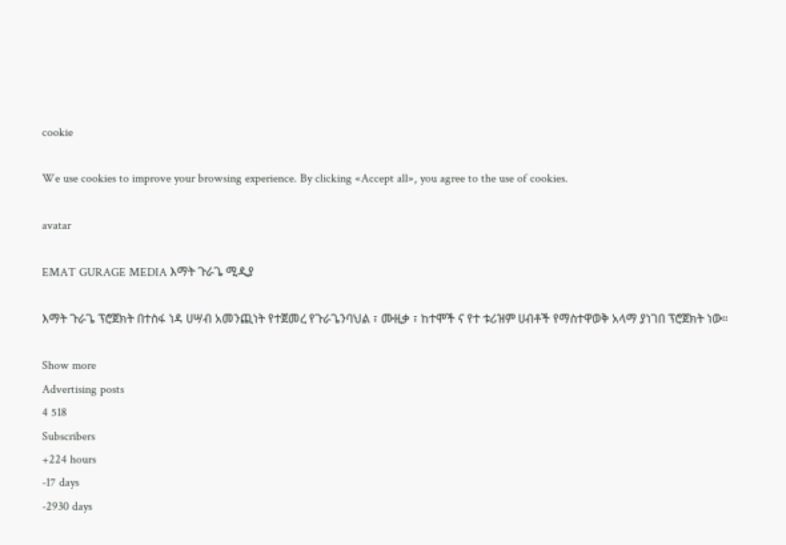cookie

We use cookies to improve your browsing experience. By clicking «Accept all», you agree to the use of cookies.

avatar

EMAT GURAGE MEDIA እማት ጉራጌ ሚዲያ

እማት ጉራጌ ፕሮጀክት በተስፋ ነዳ ሀሣብ አመንጪነት የተጀመረ የጉራጌንባህል ፣ ሙዚቃ ፣ ከተሞች ና የተ ቱሪዝም ሀብቶች የማስተዋወቅ አላማ ያነገበ ፕሮጀክት ነው።

Show more
Advertising posts
4 518
Subscribers
+224 hours
-17 days
-2930 days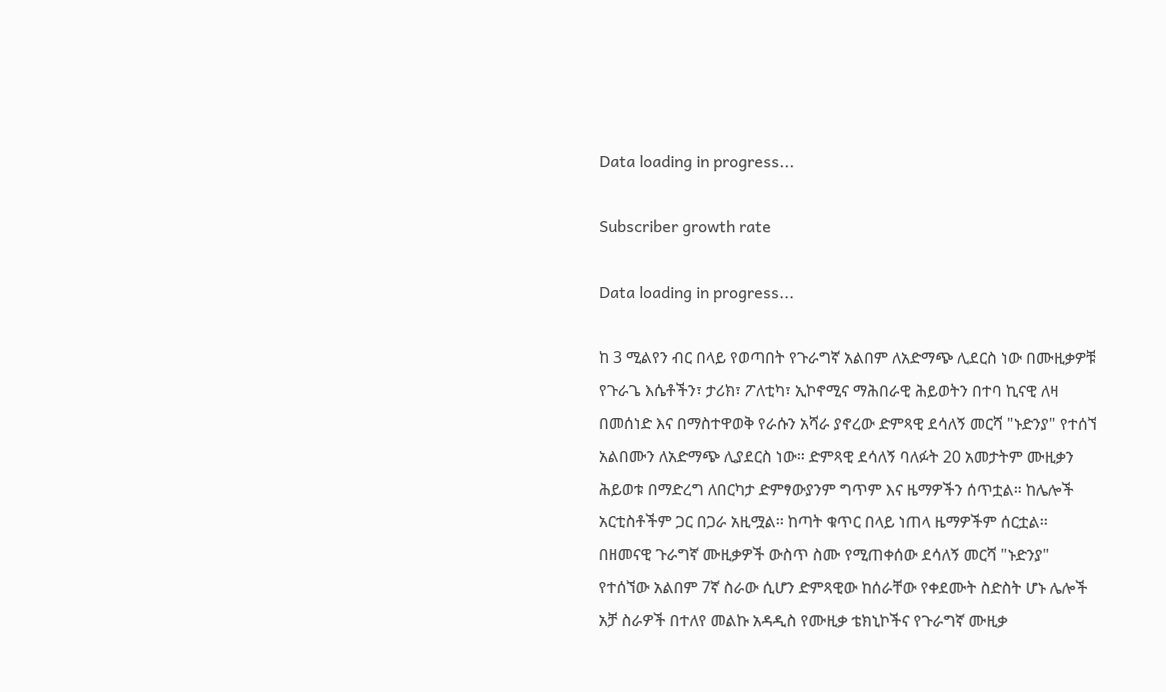Data loading in progress...

Subscriber growth rate

Data loading in progress...

ከ 3 ሚልየን ብር በላይ የወጣበት የጉራግኛ አልበም ለአድማጭ ሊደርስ ነው በሙዚቃዎቹ የጉራጌ እሴቶችን፣ ታሪክ፣ ፖለቲካ፣ ኢኮኖሚና ማሕበራዊ ሕይወትን በተባ ኪናዊ ለዛ በመሰነድ እና በማስተዋወቅ የራሱን አሻራ ያኖረው ድምጻዊ ደሳለኝ መርሻ "ኑድንያ" የተሰኘ አልበሙን ለአድማጭ ሊያደርስ ነው። ድምጻዊ ደሳለኝ ባለፉት 20 አመታትም ሙዚቃን ሕይወቱ በማድረግ ለበርካታ ድምፃውያንም ግጥም እና ዜማዎችን ሰጥቷል። ከሌሎች አርቲስቶችም ጋር በጋራ አዚሟል፡፡ ከጣት ቁጥር በላይ ነጠላ ዜማዎችም ሰርቷል፡፡ በዘመናዊ ጉራግኛ ሙዚቃዎች ውስጥ ስሙ የሚጠቀሰው ደሳለኝ መርሻ "ኑድንያ" የተሰኘው አልበም 7ኛ ስራው ሲሆን ድምጻዊው ከሰራቸው የቀደሙት ስድስት ሆኑ ሌሎች አቻ ስራዎች በተለየ መልኩ አዳዲስ የሙዚቃ ቴክኒኮችና የጉራግኛ ሙዚቃ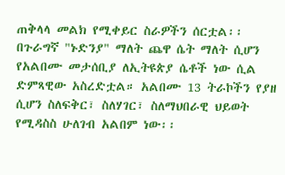ጠቅላላ መልክ የሚቀይር ስራዎችን ሰርቷል፡፡ በጉራግኛ "ኑድንያ" ማለት ጨዋ ሴት ማለት ሲሆን የአልበሙ መታሰቢያ ለኢትዩጵያ ሴቶች ነው ሲል ድምጻዊው አስረድቷል። አልበሙ 13 ትራኮችን የያዘ ሲሆን ስለፍቅር፣ ስለሃገር፣ ስለማህበራዊ ህይወት የሚዳስስ ሁለገብ አልበም ነው፡፡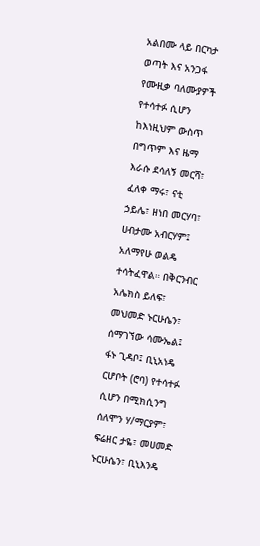አልበሙ ላይ በርካታ ወጣት እና አንጋፋ የሙዚቃ ባለሙያዎች የተሳተፉ ሲሆን ከእነዚህም ውስጥ በግጥም እና ዜማ እራሱ ደሳለኝ መርሻ፣ ፈለቀ ማሩ፣ ናቲ ኃይሌ፣ ዘነበ መርሃባ፣ ሀብታሙ አብርሃም፤ አለማየሁ ወልዴ ተሳትፈዋል። በቅርንብር አሌክስ ይለፍ፣ መህመድ ኑርሁሴን፣ ሰማገኘው ሳሙኤል፤ ፋኑ ጊዳቦ፤ ቢኒአነዴ ርሆቦት (ሮባ) የተሳተፉ ሲሆን በሚክሲንግ ሰለሞን ሃ/ማርያም፣ ፍሬዘር ታዬ፣ መሀመድ ኑርሁሴን፣ ቢኒእንዴ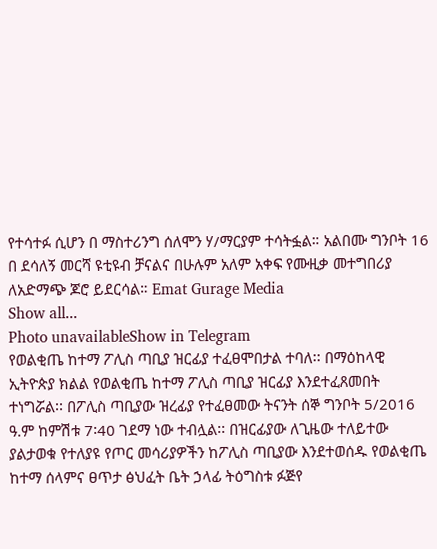የተሳተፉ ሲሆን በ ማስተሪንግ ሰለሞን ሃ/ማርያም ተሳትፏል። አልበሙ ግንቦት 16 በ ደሳለኝ መርሻ ዩቲዩብ ቻናልና በሁሉም አለም አቀፍ የሙዚቃ መተግበሪያ ለአድማጭ ጆሮ ይደርሳል። Emat Gurage Media
Show all...
Photo unavailableShow in Telegram
የወልቂጤ ከተማ ፖሊስ ጣቢያ ዝርፊያ ተፈፀሞበታል ተባለ፡፡ በማዕከላዊ ኢትዮጵያ ክልል የወልቂጤ ከተማ ፖሊስ ጣቢያ ዝርፊያ እንደተፈጸመበት ተነግሯል፡፡ በፖሊስ ጣቢያው ዝረፊያ የተፈፀመው ትናንት ሰኞ ግንቦት 5/2016 ዓ.ም ከምሽቱ 7፡40 ገደማ ነው ተብሏል፡፡ በዝርፊያው ለጊዜው ተለይተው ያልታወቁ የተለያዩ የጦር መሳሪያዎችን ከፖሊስ ጣቢያው እንደተወሰዱ የወልቂጤ ከተማ ሰላምና ፀጥታ ፅህፈት ቤት ኃላፊ ትዕግስቱ ፉጅየ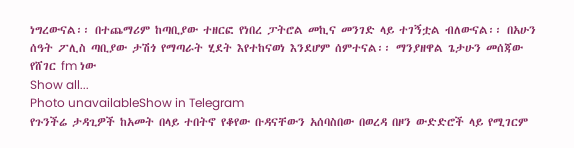ነግረውናል፡፡ በተጨማሪም ከጣቢያው ተዘርፎ የነበረ ፓትሮል መኪና መንገድ ላይ ተገኝቷል ብለውናል፡፡ በአሁን ሰዓት ፖሊስ ጣቢያው ታሽጎ የማጣራት ሂደት እየተከናወነ እንደሆም ሰምተናል፡፡ ማንያዘዋል ጌታሁን መሰጃው የሸገር fm ነው
Show all...
Photo unavailableShow in Telegram
የጉንችሬ ታዳጊዎች ከአመት በላይ ተበትኖ የቆየው ቡዳናቸውን አሰባስበው በወረዳ በዞን ውድድሮች ላይ የሚገርም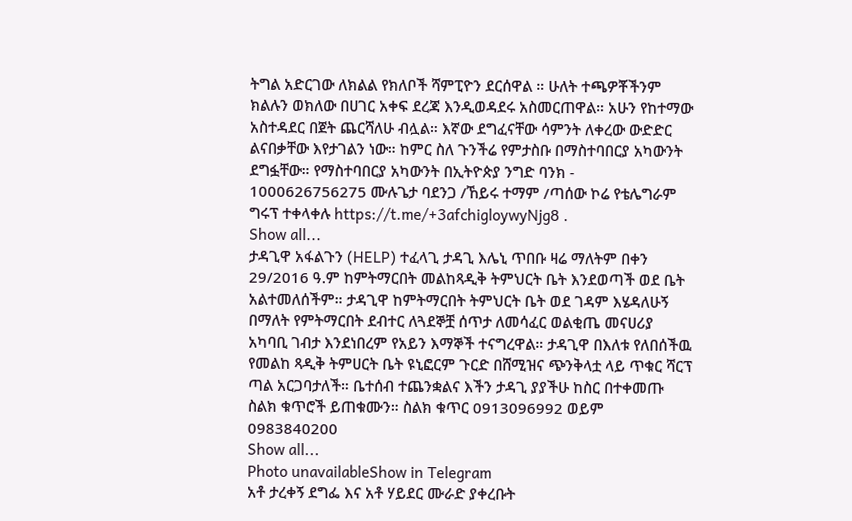ትግል አድርገው ለክልል የክለቦች ሻምፒዮን ደርሰዋል ። ሁለት ተጫዎቾችንም ክልሉን ወክለው በሀገር አቀፍ ደረጃ እንዲወዳደሩ አስመርጠዋል። አሁን የከተማው አስተዳደር በጀት ጨርሻለሁ ብሏል። እኛው ደግፈናቸው ሳምንት ለቀረው ውድድር ልናበቃቸው እየታገልን ነው። ከምር ስለ ጉንችሬ የምታስቡ በማስተባበርያ አካውንት ደግፏቸው። የማስተባበርያ አካውንት በኢትዮጵያ ንግድ ባንክ - 1000626756275 ሙሉጌታ ባደንጋ /ኸይሩ ተማም /ጣሰው ኮሬ የቴሌግራም ግሩፕ ተቀላቀሉ https://t.me/+3afchigloywyNjg8 .
Show all...
ታዳጊዋ አፋልጉን (HELP) ተፈላጊ ታዳጊ እሌኒ ጥበቡ ዛሬ ማለትም በቀን 29/2016 ዓ.ም ከምትማርበት መልከጻዲቅ ትምህርት ቤት እንደወጣች ወደ ቤት አልተመለሰችም። ታዳጊዋ ከምትማርበት ትምህርት ቤት ወደ ገዳም እሄዳለሁኝ በማለት የምትማርበት ደብተር ለጓደኞቿ ሰጥታ ለመሳፈር ወልቂጤ መናሀሪያ አካባቢ ገብታ እንደነበረም የአይን እማኞች ተናግረዋል። ታዳጊዋ በእለቱ የለበሰችዉ የመልከ ጻዲቅ ትምሀርት ቤት ዩኒፎርም ጉርድ በሸሚዝና ጭንቅላቷ ላይ ጥቁር ሻርፕ ጣል አርጋባታለች። ቤተሰብ ተጨንቋልና እችን ታዳጊ ያያችሁ ከስር በተቀመጡ ስልክ ቁጥሮች ይጠቁሙን። ስልክ ቁጥር 0913096992 ወይም 0983840200
Show all...
Photo unavailableShow in Telegram
አቶ ታረቀኝ ደግፌ እና አቶ ሃይደር ሙራድ ያቀረቡት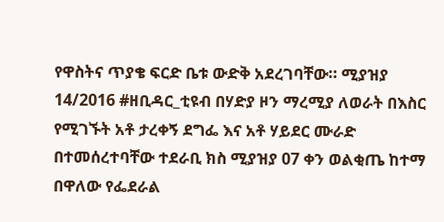የዋስትና ጥያቄ ፍርድ ቤቱ ውድቅ አደረገባቸው። ሚያዝያ 14/2016 #ዘቢዳር_ቲዩብ በሃድያ ዞን ማረሚያ ለወራት በእስር የሚገኙት አቶ ታረቀኝ ደግፌ እና አቶ ሃይደር ሙራድ በተመሰረተባቸው ተደራቢ ክስ ሚያዝያ 07 ቀን ወልቂጤ ከተማ በዋለው የፌደራል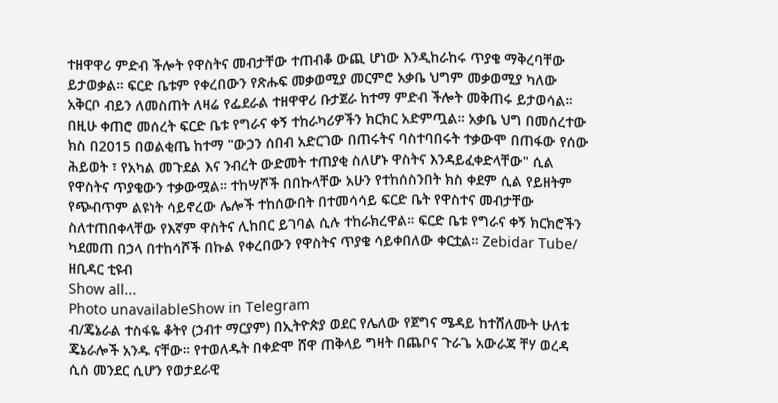ተዘዋዋሪ ምድብ ችሎት የዋስትና መብታቸው ተጠብቆ ውጪ ሆነው እንዲከራከሩ ጥያቄ ማቅረባቸው ይታወቃል። ፍርድ ቤቱም የቀረበውን የጽሑፍ መቃወሚያ መርምሮ አቃቤ ህግም መቃወሚያ ካለው አቅርቦ ብይን ለመስጠት ለዛሬ የፌደራል ተዘዋዋሪ ቡታጀራ ከተማ ምድብ ችሎት መቅጠሩ ይታወሳል። በዚሁ ቀጠሮ መሰረት ፍርድ ቤቱ የግራና ቀኝ ተከራካሪዎችን ክርክር አድምጧል። አቃቤ ህግ በመሰረተው ክስ በ2015 በወልቂጤ ከተማ "ውኃን ሰበብ አድርገው በጠሩትና ባስተባበሩት ተቃውሞ በጠፋው የሰው ሕይወት ፣ የአካል መጉደል እና ንብረት ውድመት ተጠያቂ ስለሆኑ ዋስትና እንዳይፈቀድላቸው" ሲል የዋስትና ጥያቄውን ተቃውሟል። ተከሣሾች በበኩላቸው አሁን የተከሰስንበት ክስ ቀደም ሲል የይዘትም የጭብጥም ልዩነት ሳይኖረው ሌሎች ተከሰውበት በተመሳሳይ ፍርድ ቤት የዋስተና መብታቸው ስለተጠበቀላቸው የእኛም ዋስትና ሊከበር ይገባል ሲሉ ተከራክረዋል። ፍርድ ቤቱ የግራና ቀኝ ክርክሮችን ካደመጠ በኃላ በተከሳሾች በኩል የቀረበውን የዋስትና ጥያቄ ሳይቀበለው ቀርቷል። Zebidar Tube/ ዘቢዳር ቲዩብ
Show all...
Photo unavailableShow in Telegram
ብ/ጄኔራል ተስፋዬ ቆትየ (ኃብተ ማርያም) በኢትዮጵያ ወደር የሌለው የጀግና ሜዳይ ከተሸለሙት ሁለቱ ጄኔራሎች አንዱ ናቸው። የተወለዱት በቀድሞ ሸዋ ጠቅላይ ግዛት በጨቦና ጉራጌ አውራጃ ቸሃ ወረዳ ሲሰ መንደር ሲሆን የወታደራዊ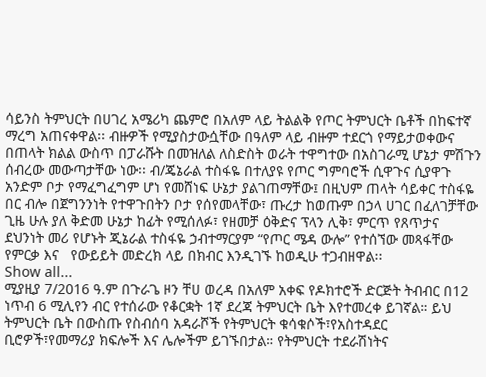ሳይንስ ትምህርት በሀገረ አሜሪካ ጨምሮ በአለም ላይ ትልልቅ የጦር ትምህርት ቤቶች በከፍተኛ ማረግ አጠናቀዋል፡፡ ብዙዎች የሚያስታውሷቸው በዓለም ላይ ብዙም ተደርጎ የማይታወቀውና በጠላት ክልል ውስጥ በፓራሹት በመዝለል ለስድስት ወራት ተዋግተው በአስገራሚ ሆኔታ ምሽጉን ሰብረው መውጣታቸው ነው፡፡ ብ/ጄኔራል ተስፋዬ በተለያዩ የጦር ግምባሮች ሲዋጉና ሲያዋጉ አንድም ቦታ የማፈግፈግም ሆነ የመሸነፍ ሁኔታ ያልገጠማቸው፤ በዚህም ጠላት ሳይቀር ተስፋዬ በር ብሎ በጀግንንነት የተዋጉበትን ቦታ የሰየመላቸው፣ ጡረታ ከወጡም በኃላ ሀገር በፈለገቻቸው ጊዜ ሁሉ ያለ ቅድመ ሁኔታ ከፊት የሚሰለፉ፣ የዘመቻ ዕቅድና ፕላን ሊቅ፣ ምርጥ የጸጥታና ደህንነት መሪ የሆኑት ጂኔራል ተስፋዬ ኃብተማርያም “የጦር ሜዳ ውሎ” የተሰኘው መጻፋቸው የምርቃ እና   የውይይት መድረክ ላይ በክብር እንዲገኙ ከወዲሁ ተጋብዘዋል፡፡
Show all...
ሚያዚያ 7/2016 ዓ.ም በጉራጌ ዞን ቸሀ ወረዳ በአለም አቀፍ የዶክተሮች ድርጅት ትብብር በ12 ነጥብ 6 ሚሊየን ብር የተሰራው የቆርቋት 1ኛ ደረጃ ትምህርት ቤት እየተመረቀ ይገኛል። ይህ ትምህርት ቤት በውስጡ የስብሰባ አዳራሾች የትምህርት ቁሳቁሶች፣የአስተዳደር ቢሮዎች፣የመማሪያ ክፍሎች እና ሌሎችም ይገኙበታል። የትምህርት ተደራሽነትና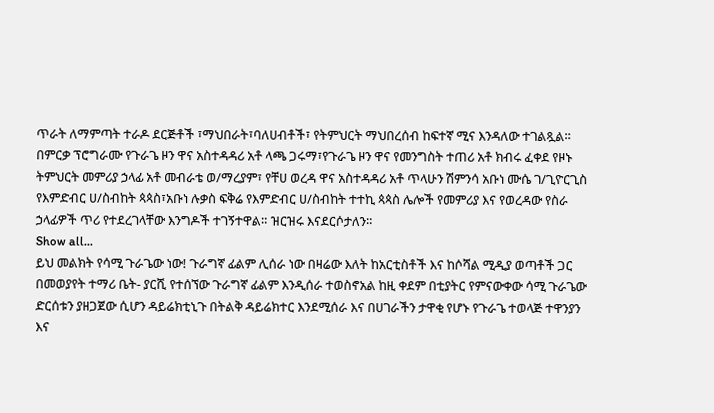ጥራት ለማምጣት ተራዶ ደርጅቶች ፣ማህበራት፣ባለሀብቶች፣ የትምህርት ማህበረሰብ ከፍተኛ ሚና እንዳለው ተገልጿል። በምርቃ ፕሮግራሙ የጉራጌ ዞን ዋና አስተዳዳሪ አቶ ላጫ ጋሩማ፣የጉራጌ ዞን ዋና የመንግስት ተጠሪ አቶ ክብሩ ፈቀደ የዞኑ ትምህርት መምሪያ ኃላፊ አቶ መብራቴ ወ/ማረያም፣ የቸሀ ወረዳ ዋና አስተዳዳሪ አቶ ጥላሁን ሽምንሳ አቡነ ሙሴ ገ/ጊዮርጊስ የእምድብር ሀ/ስብከት ጳጳስ፣አቡነ ሉቃስ ፍቅሬ የእምድብር ሀ/ስብከት ተተኪ ጳጳስ ሌሎች የመምሪያ እና የወረዳው የስራ ኃላፊዎች ጥሪ የተደረገላቸው እንግዶች ተገኝተዋል። ዝርዝሩ እናደርሶታለን።
Show all...
ይህ መልክት የሳሚ ጉራጌው ነው! ጉራግኛ ፊልም ሊሰራ ነው በዛሬው እለት ከአርቲስቶች እና ከሶሻል ሚዲያ ወጣቶች ጋር በመወያየት ተማሪ ቤት- ያርሺ የተሰኘው ጉራግኛ ፊልም እንዲሰራ ተወስኖአል ከዚ ቀደም በቲያትር የምናውቀው ሳሚ ጉራጌው ድርሰቱን ያዘጋጀው ሲሆን ዳይሬክቲኒጉ በትልቅ ዳይሬክተር እንደሚሰራ እና በሀገራችን ታዋቂ የሆኑ የጉራጌ ተወላጅ ተዋንያን እና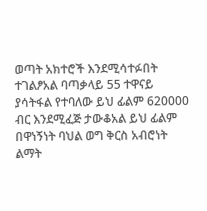ወጣት አክተሮች እንደሚሳተፉበት ተገልፆአል ባጣቃላይ 55 ተዋናይ ያሳትፋል የተባለው ይህ ፊልም 620000 ብር እንደሚፈጅ ታውቆአል ይህ ፊልም  በዋነኝነት ባህል ወግ ቅርስ አብሮነት ልማት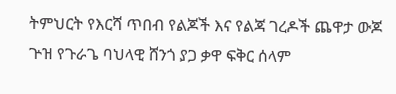ትምህርት የእርሻ ጥበብ የልጆች እና የልጃ ገረዶች ጨዋታ ውጆ ጕዝ የጉራጌ ባህላዊ ሸንጎ ያጋ ቃዋ ፍቅር ሰላም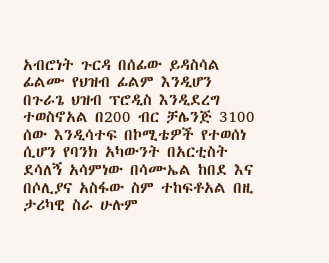አብሮነት ጉርዳ በሰፊው ይዳስሳል ፊልሙ የህዝብ ፊልም እንዲሆን በጉራጌ ህዝብ ፕሮዲስ እንዲደረግ ተወስኖአል በ200 ብር ቻሌንጅ 3100 ሰው እንዲሳተፍ በኮሚቴዎች የተወሰነ ሲሆን የባንክ አካውንት በአርቲስት ደሳለኝ አሳምነው በሳሙኤል ከበደ እና በሶሊያና አስፋው ስም ተከፍቶአል በዚ ታሪካዊ ስራ ሁሉም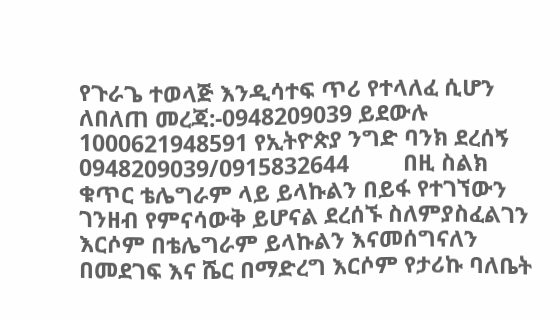የጉራጌ ተወላጅ እንዲሳተፍ ጥሪ የተላለፈ ሲሆን ለበለጠ መረጃ:-0948209039 ይደውሉ 1000621948591 የኢትዮጵያ ንግድ ባንክ ደረሰኝ 0948209039/0915832644         በዚ ስልክ ቁጥር ቴሌግራም ላይ ይላኩልን በይፋ የተገኘውን ገንዘብ የምናሳውቅ ይሆናል ደረሰኙ ስለምያስፈልገን እርሶም በቴሌግራም ይላኩልን እናመሰግናለን በመደገፍ እና ሼር በማድረግ እርሶም የታሪኩ ባለቤት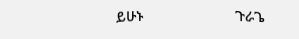ይሁኑ                       ጉራጌ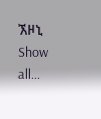ኧዞኒ
Show all...